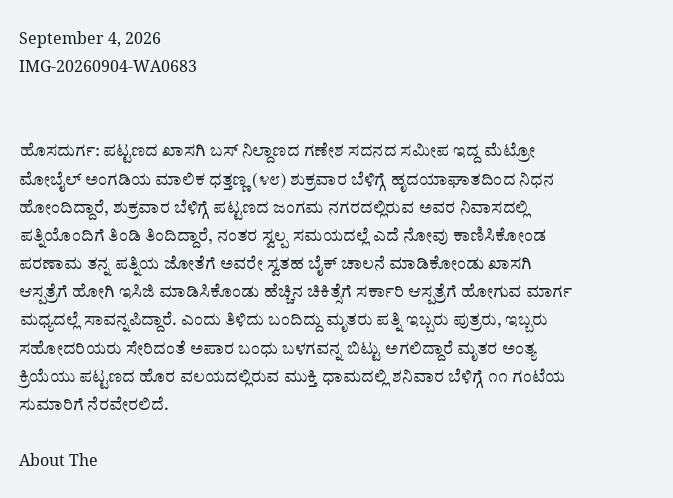September 4, 2026
IMG-20260904-WA0683


ಹೊಸದುರ್ಗ: ಪಟ್ಟಣದ ಖಾಸಗಿ ಬಸ್ ನಿಲ್ದಾಣದ ಗಣೇಶ ಸದನದ ಸಮೀಪ ಇದ್ದ ಮೆಟ್ರೋ ಮೋಬೈಲ್ ಅಂಗಡಿಯ ಮಾಲಿಕ ಧತ್ತಣ್ಣ (೪೮) ಶುಕ್ರವಾರ ಬೆಳಿಗ್ಗೆ ಹೃದಯಾಘಾತದಿಂದ ನಿಧನ ಹೋಂದಿದ್ದಾರೆ, ಶುಕ್ರವಾರ ಬೆಳಿಗ್ಗೆ ಪಟ್ಟಣದ ಜಂಗಮ ನಗರದಲ್ಲಿರುವ ಅವರ ನಿವಾಸದಲ್ಲಿ ಪತ್ನಿಯೊಂದಿಗೆ ತಿಂಡಿ ತಿಂದಿದ್ದಾರೆ, ನಂತರ ಸ್ವಲ್ಪ ಸಮಯದಲ್ಲೆ ಎದೆ ನೋವು ಕಾಣಿಸಿಕೋಂಡ ಪರಣಾಮ ತನ್ನ ಪತ್ನಿಯ ಜೋತೆಗೆ ಅವರೇ ಸ್ವತಹ ಬೈಕ್ ಚಾಲನೆ ಮಾಡಿಕೋಂಡು ಖಾಸಗಿ ಆಸ್ಪತ್ರೆಗೆ ಹೋಗಿ ಇಸಿಜಿ ಮಾಡಿಸಿಕೊಂಡು ಹೆಚ್ಚಿನ ಚಿಕಿತ್ಸೆಗೆ ಸರ್ಕಾರಿ ಆಸ್ಪತ್ರೆಗೆ ಹೋಗುವ ಮಾರ್ಗ ಮಧ್ಯದಲ್ಲೆ ಸಾವನ್ನಪಿದ್ದಾರೆ. ಎಂದು ತಿಳಿದು ಬಂದಿದ್ದು ಮೃತರು ಪತ್ನಿ ಇಬ್ಬರು ಪುತ್ರರು, ಇಬ್ಬರು ಸಹೋದರಿಯರು ಸೇರಿದಂತೆ ಅಪಾರ ಬಂಧು ಬಳಗವನ್ನ ಬಿಟ್ಟು ಅಗಲಿದ್ದಾರೆ ಮೃತರ ಅಂತ್ಯ ಕ್ರಿಯೆಯು ಪಟ್ಟಣದ ಹೊರ ವಲಯದಲ್ಲಿರುವ ಮುಕ್ತಿ ಧಾಮದಲ್ಲಿ ಶನಿವಾರ ಬೆಳಿಗ್ಗೆ ೧೧ ಗಂಟೆಯ ಸುಮಾರಿಗೆ ನೆರವೇರಲಿದೆ.

About The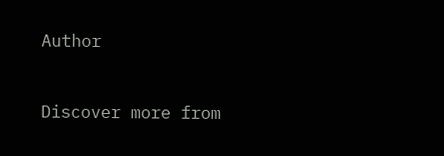Author


Discover more from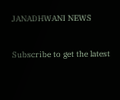JANADHWANI NEWS

Subscribe to get the latest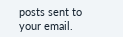posts sent to your email.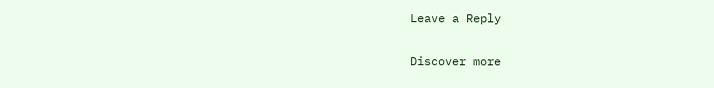Leave a Reply

Discover more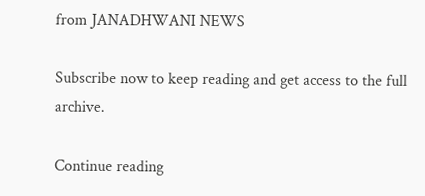from JANADHWANI NEWS

Subscribe now to keep reading and get access to the full archive.

Continue reading